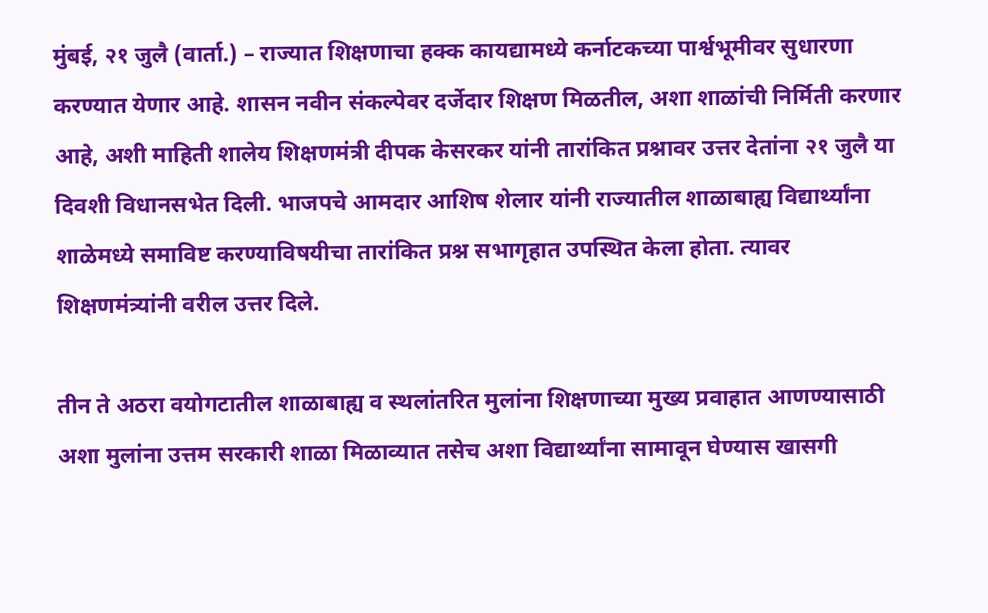मुंबई, २१ जुलै (वार्ता.) – राज्यात शिक्षणाचा हक्क कायद्यामध्ये कर्नाटकच्या पार्श्वभूमीवर सुधारणा करण्यात येणार आहे. शासन नवीन संकल्पेवर दर्जेदार शिक्षण मिळतील, अशा शाळांची निर्मिती करणार आहे, अशी माहिती शालेय शिक्षणमंत्री दीपक केसरकर यांनी तारांकित प्रश्नावर उत्तर देतांना २१ जुलै या दिवशी विधानसभेत दिली. भाजपचे आमदार आशिष शेलार यांनी राज्यातील शाळाबाह्य विद्यार्थ्यांना शाळेमध्ये समाविष्ट करण्याविषयीचा तारांकित प्रश्न सभागृहात उपस्थित केला होता. त्यावर शिक्षणमंत्र्यांनी वरील उत्तर दिले.

तीन ते अठरा वयोगटातील शाळाबाह्य व स्थलांतरित मुलांना शिक्षणाच्या मुख्य प्रवाहात आणण्यासाठी अशा मुलांना उत्तम सरकारी शाळा मिळाव्यात तसेच अशा विद्यार्थ्यांना सामावून घेण्यास खासगी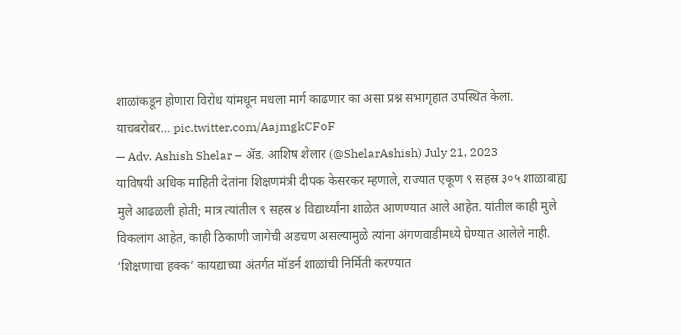शाळांकडून होणारा विरोध यांमधून मधला मार्ग काढणार का असा प्रश्न सभागृहात उपस्थित केला.
याचबरोबर… pic.twitter.com/AajmgkCFoF
— Adv. Ashish Shelar – ॲड. आशिष शेलार (@ShelarAshish) July 21, 2023
याविषयी अधिक माहिती देतांना शिक्षणमंत्री दीपक केसरकर म्हणाले, राज्यात एकूण ९ सहस्र ३०५ शाळाबाह्य मुले आढळली होती; मात्र त्यांतील ९ सहस्र ४ विद्यार्थ्यांना शाळेत आणण्यात आले आहेत. यांतील काही मुले विकलांग आहेत, काही ठिकाणी जागेची अडचण असल्यामुळे त्यांना अंगणवाडीमध्ये घेण्यात आलेले नाही. ‘शिक्षणाचा हक्क’ कायद्याच्या अंतर्गत मॉडर्न शाळांची निर्मिती करण्यात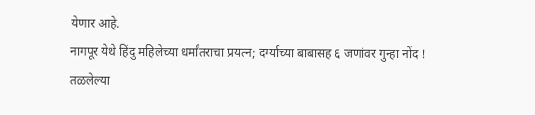येणार आहे.
नागपूर येथे हिंदु महिलेच्या धर्मांतराचा प्रयत्न; दर्ग्याच्या बाबासह ६ जणांवर गुन्हा नोंद !
तळलेल्या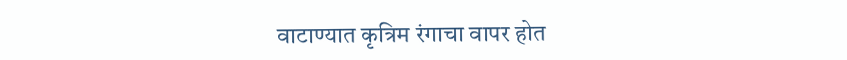वाटाण्यात कृत्रिम रंगाचा वापर होत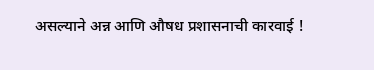असल्याने अन्न आणि औषध प्रशासनाची कारवाई !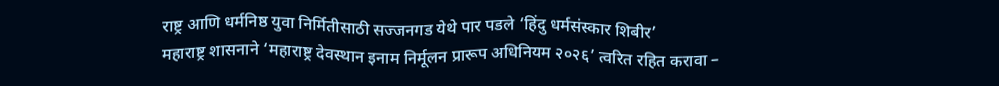राष्ट्र आणि धर्मनिष्ठ युवा निर्मितीसाठी सज्जनगड येथे पार पडले ‘हिंदु धर्मसंस्कार शिबीर’
महाराष्ट्र शासनाने ‘महाराष्ट्र देवस्थान इनाम निर्मूलन प्रारूप अधिनियम २०२६’ त्वरित रहित करावा –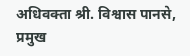अधिवक्ता श्री. विश्वास पानसे, प्रमुख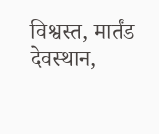विश्वस्त, मार्तंड देवस्थान,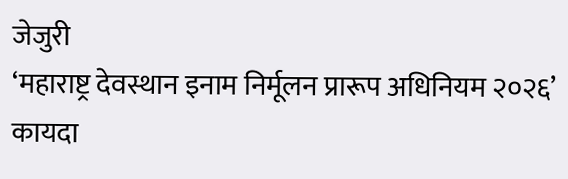जेजुरी
‘महाराष्ट्र देवस्थान इनाम निर्मूलन प्रारूप अधिनियम २०२६’ कायदा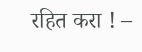रहित करा ! –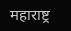महाराष्ट्र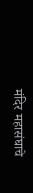मंदिर महासंघाचे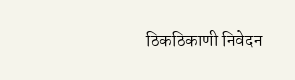ठिकठिकाणी निवेदन